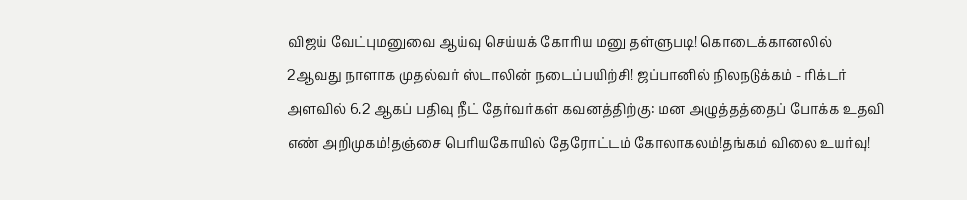விஜய் வேட்புமனுவை ஆய்வு செய்யக் கோரிய மனு தள்ளுபடி! கொடைக்கானலில் 2ஆவது நாளாக முதல்வர் ஸ்டாலின் நடைப்பயிற்சி! ஜப்பானில் நிலநடுக்கம் - ரிக்டர் அளவில் 6.2 ஆகப் பதிவு நீட் தேர்வர்கள் கவனத்திற்கு: மன அழுத்தத்தைப் போக்க உதவி எண் அறிமுகம்!தஞ்சை பெரியகோயில் தேரோட்டம் கோலாகலம்!தங்கம் விலை உயர்வு!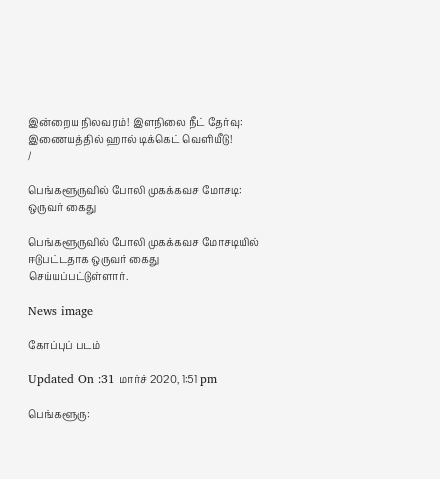இன்றைய நிலவரம்! இளநிலை நீட் தேர்வு: இணையத்தில் ஹால் டிக்கெட் வெளியீடு!
/

பெங்களூருவில் போலி முகக்கவச மோசடி: ஒருவர் கைது

பெங்களூருவில் போலி முகக்கவச மோசடியில் ஈடுபட்டதாக ஒருவர் கைது செய்யப்பட்டுள்ளார்.

News image

கோப்புப் படம்

Updated On :31 மார்ச் 2020, 1:51 pm

பெங்களூரு: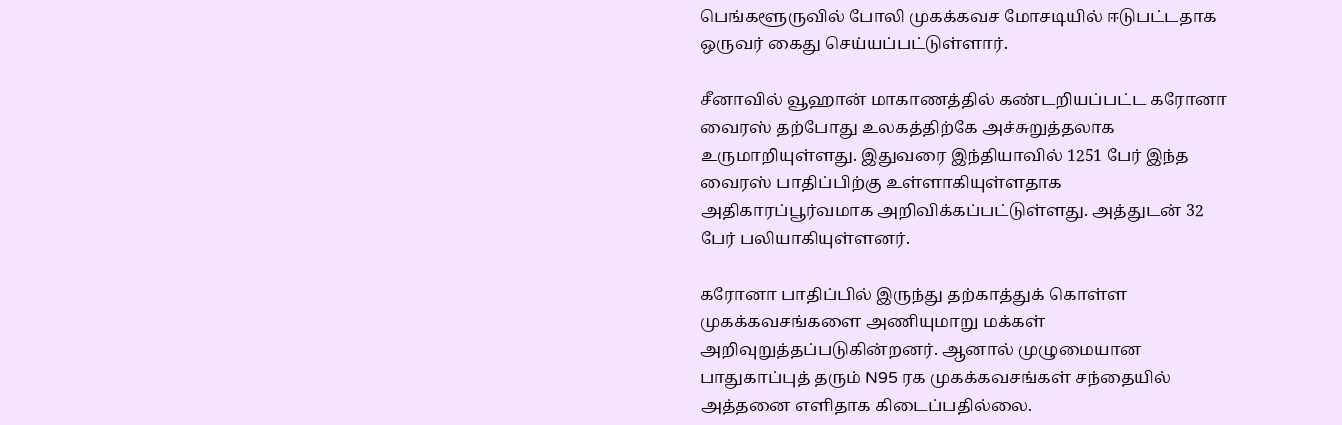பெங்களூருவில் போலி முகக்கவச மோசடியில் ஈடுபட்டதாக ஒருவர் கைது செய்யப்பட்டுள்ளார்.

சீனாவில் வூஹான் மாகாணத்தில் கண்டறியப்பட்ட கரோனா வைரஸ் தற்போது உலகத்திற்கே அச்சுறுத்தலாக உருமாறியுள்ளது. இதுவரை இந்தியாவில் 1251 பேர் இந்த வைரஸ் பாதிப்பிற்கு உள்ளாகியுள்ளதாக அதிகாரப்பூர்வமாக அறிவிக்கப்பட்டுள்ளது. அத்துடன் 32  பேர் பலியாகியுள்ளனர்.

கரோனா பாதிப்பில் இருந்து தற்காத்துக் கொள்ள முகக்கவசங்களை அணியுமாறு மக்கள் அறிவுறுத்தப்படுகின்றனர். ஆனால் முழுமையான பாதுகாப்புத் தரும் N95 ரக முகக்கவசங்கள் சந்தையில் அத்தனை எளிதாக கிடைப்பதில்லை.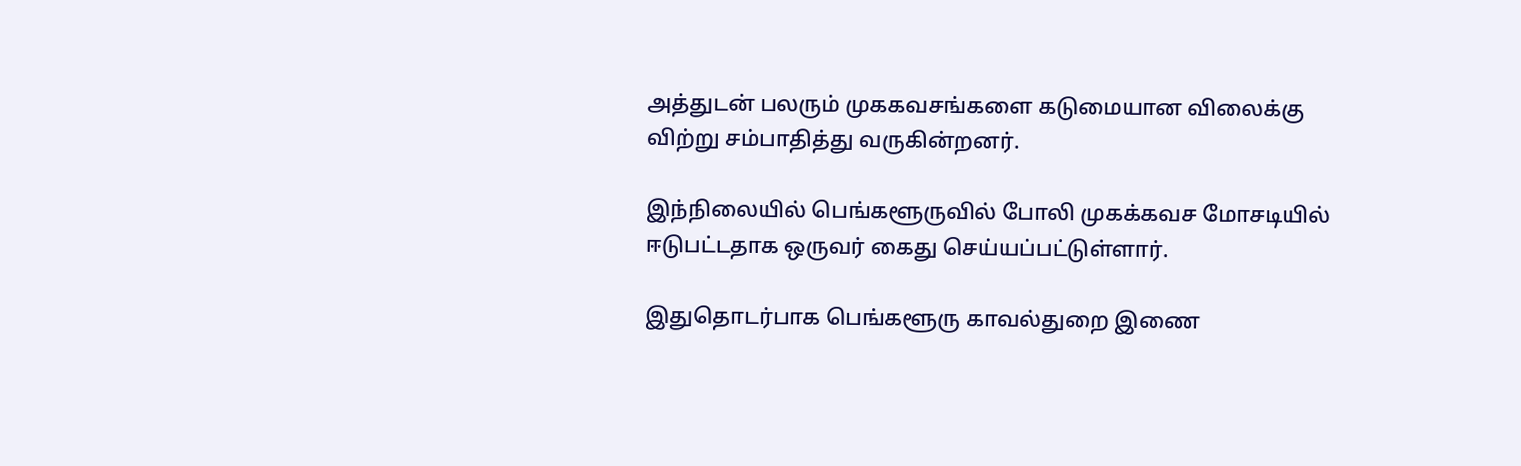அத்துடன் பலரும் முககவசங்களை கடுமையான விலைக்கு விற்று சம்பாதித்து வருகின்றனர்.

இந்நிலையில் பெங்களூருவில் போலி முகக்கவச மோசடியில் ஈடுபட்டதாக ஒருவர் கைது செய்யப்பட்டுள்ளார்.

இதுதொடர்பாக பெங்களூரு காவல்துறை இணை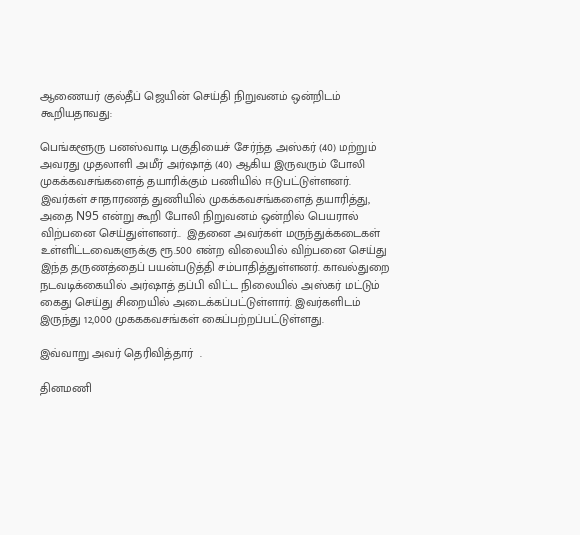ஆணையர் குல்தீப் ஜெயின் செய்தி நிறுவனம் ஒன்றிடம் கூறியதாவது:

பெங்களூரு பனஸ்வாடி பகுதியைச் சேர்ந்த அஸ்கர் (40) மற்றும் அவரது முதலாளி அமீர் அர்ஷாத் (40) ஆகிய இருவரும் போலி முகக்கவசங்களைத் தயாரிக்கும் பணியில் ஈடுபட்டுள்ளனர். இவர்கள் சாதாரணத் துணியில் முகக்கவசங்களைத் தயாரித்து, அதை N95 என்று கூறி போலி நிறுவனம் ஒன்றில் பெயரால் விற்பனை செய்துள்ளனர்..  இதனை அவர்கள் மருந்துக்கடைகள் உள்ளிட்டவைகளுக்கு ரூ.500 என்ற விலையில் விற்பனை செய்து இந்த தருணத்தைப் பயன்படுத்தி சம்பாதித்துள்ளனர். காவல்துறை நடவடிக்கையில் அர்ஷாத் தப்பி விட்ட நிலையில் அஸ்கர் மட்டும் கைது செய்து சிறையில் அடைக்கப்பட்டுள்ளார். இவர்களிடம் இருந்து 12,000 முகககவசங்கள் கைப்பற்றப்பட்டுள்ளது.

இவ்வாறு அவர் தெரிவித்தார்  .

தினமணி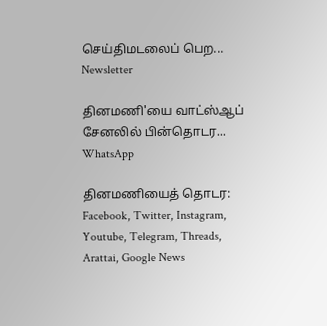செய்திமடலைப் பெற... Newsletter

தினமணி'யை வாட்ஸ்ஆப் சேனலில் பின்தொடர... WhatsApp

தினமணியைத் தொடர: Facebook, Twitter, Instagram, Youtube, Telegram, Threads, Arattai, Google News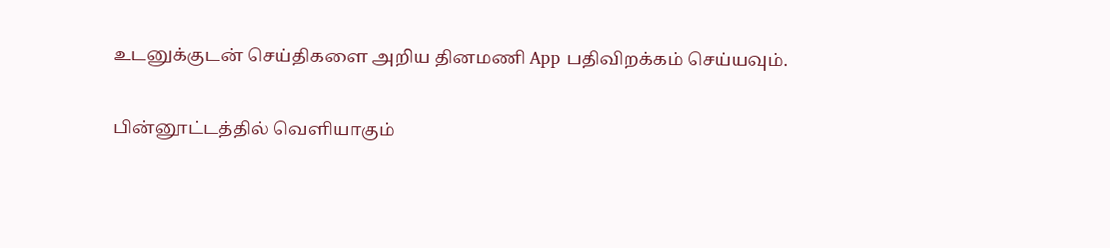உடனுக்குடன் செய்திகளை அறிய தினமணி App பதிவிறக்கம் செய்யவும்.

பின்னூட்டத்தில் வெளியாகும்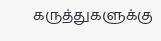கருத்துகளுக்கு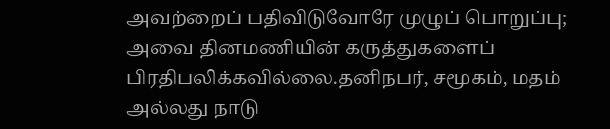அவற்றைப் பதிவிடுவோரே முழுப் பொறுப்பு; அவை தினமணியின் கருத்துகளைப் பிரதிபலிக்கவில்லை.தனிநபர், சமூகம், மதம் அல்லது நாடு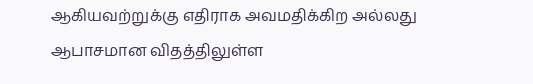ஆகியவற்றுக்கு எதிராக அவமதிக்கிற அல்லது ஆபாசமான விதத்திலுள்ள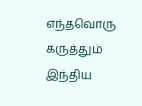எந்தவொரு கருத்தும் இந்திய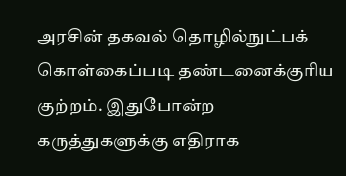அரசின் தகவல் தொழில்நுட்பக் கொள்கைப்படி தண்டனைக்குரிய குற்றம். இதுபோன்ற கருத்துகளுக்கு எதிராக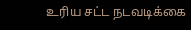உரிய சட்ட நடவடிக்கை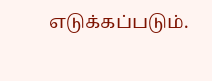எடுக்கப்படும்.